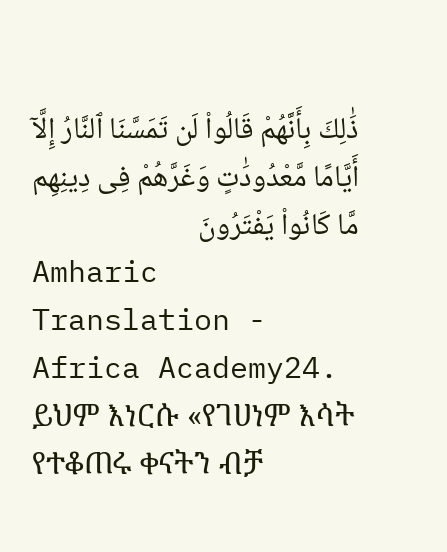ذَٰلِكَ بِأَنَّهُمْ قَالُوا۟ لَن تَمَسَّنَا ٱلنَّارُ إِلَّآ أَيَّامًا مَّعْدُودَٰتٍ وَغَرَّهُمْ فِى دِينِهِم مَّا كَانُوا۟ يَفْتَرُونَ
Amharic Translation - Africa Academy24. ይህም እነርሱ «የገሀነም እሳት የተቆጠሩ ቀናትን ብቻ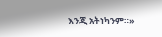እንጂ አትነካንም።»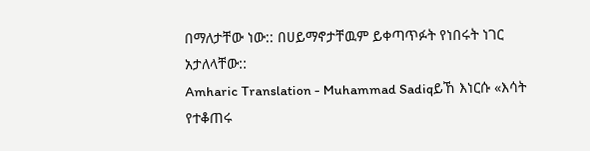በማለታቸው ነው:: በሀይማኖታቸዉም ይቀጣጥፉት የነበሩት ነገር አታለላቸው::
Amharic Translation - Muhammad Sadiqይኸ እነርሱ «እሳት የተቆጠሩ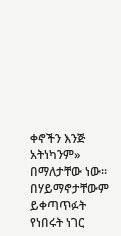ቀኖችን እንጅ አትነካንም» በማለታቸው ነው፡፡ በሃይማኖታቸውም ይቀጣጥፉት የነበሩት ነገር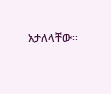አታለላቸው፡፡